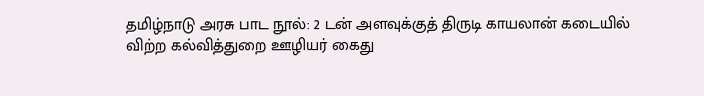தமிழ்நாடு அரசு பாட நூல்: 2 டன் அளவுக்குத் திருடி காயலான் கடையில் விற்ற கல்வித்துறை ஊழியர் கைது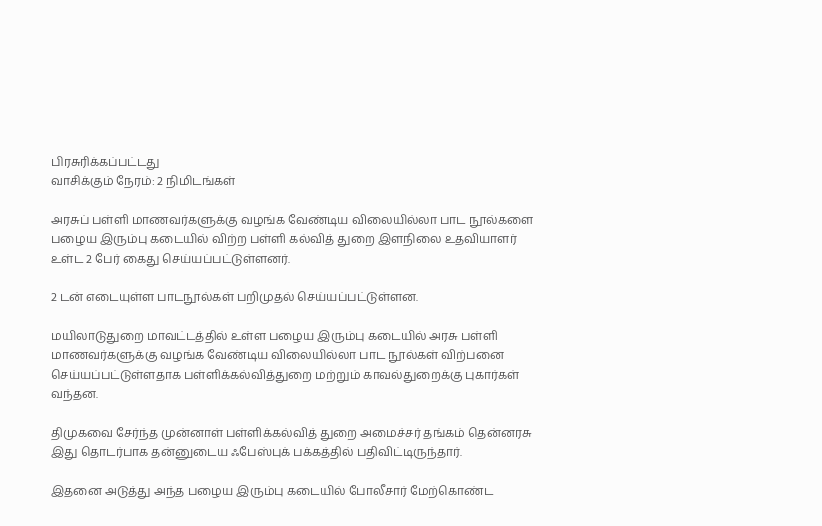பிரசுரிக்கப்பட்டது
வாசிக்கும் நேரம்: 2 நிமிடங்கள்

அரசுப் பள்ளி மாணவர்களுக்கு வழங்க வேண்டிய விலையில்லா பாட நூல்களை பழைய இரும்பு கடையில் விற்ற பள்ளி கல்வித் துறை இளநிலை உதவியாளர் உள்ட 2 பேர் கைது செய்யப்பட்டுள்ளனர்.

2 டன் எடையுள்ள பாடநூல்கள் பறிமுதல் செய்யப்பட்டுள்ளன.

மயிலாடுதுறை மாவட்டத்தில் உள்ள பழைய இரும்பு கடையில் அரசு பள்ளி மாணவர்களுக்கு வழங்க வேண்டிய விலையில்லா பாட நூல்கள் விற்பனை செய்யப்பட்டுள்ளதாக பள்ளிக்கல்வித்துறை மற்றும் காவல்துறைக்கு புகார்கள் வந்தன.

திமுகவை சேர்ந்த முன்னாள் பள்ளிக்கல்வித் துறை அமைச்சர் தங்கம் தென்னரசு இது தொடர்பாக தன்னுடைய ஃபேஸ்புக் பக்கத்தில் பதிவிட்டிருந்தார்.

இதனை அடுத்து அந்த பழைய இரும்பு கடையில் போலீசார் மேற்கொண்ட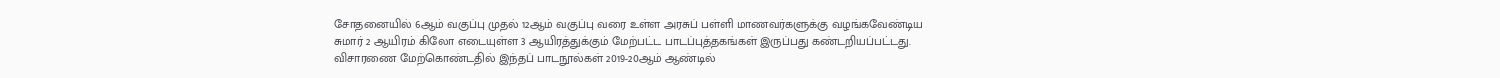சோதனையில் 6ஆம் வகுப்பு முதல் 12ஆம் வகுப்பு வரை உள்ள அரசுப் பள்ளி மாணவர்களுக்கு வழங்கவேண்டிய சுமார் 2 ஆயிரம் கிலோ எடையுள்ள 3 ஆயிரத்துக்கும் மேற்பட்ட பாடப்புத்தகங்கள் இருப்பது கண்டறியப்பட்டது. விசாரணை மேற்கொண்டதில் இந்தப் பாடநூல்கள் 2019-20ஆம் ஆண்டில்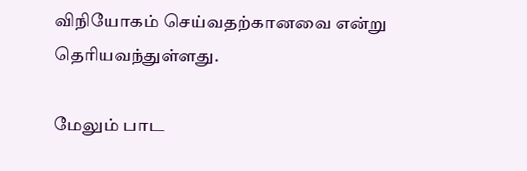விநியோகம் செய்வதற்கானவை என்று தெரியவந்துள்ளது.

மேலும் பாட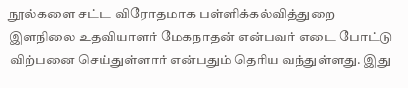நூல்களை சட்ட விரோதமாக பள்ளிக்கல்வித்துறை இளநிலை உதவியாளர் மேகநாதன் என்பவர் எடை போட்டு விற்பனை செய்துள்ளார் என்பதும் தெரிய வந்துள்ளது. இது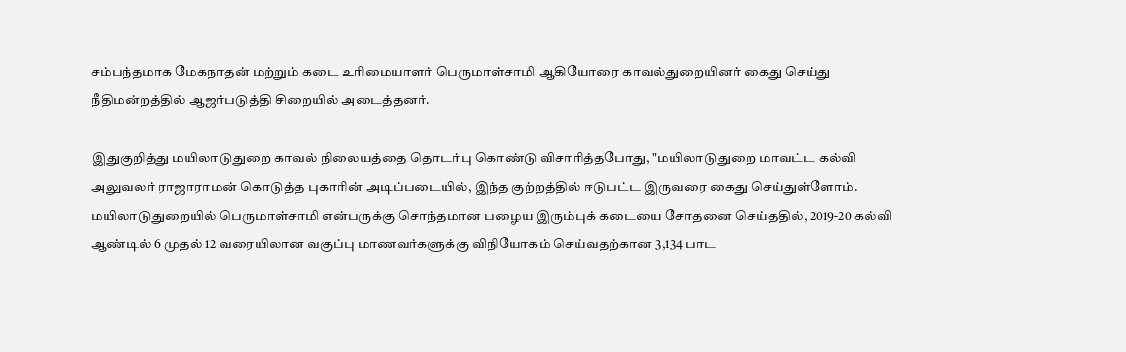சம்பந்தமாக மேகநாதன் மற்றும் கடை உரிமையாளர் பெருமாள்சாமி ஆகியோரை காவல்துறையினர் கைது செய்து நீதிமன்றத்தில் ஆஜர்படுத்தி சிறையில் அடைத்தனர்.

இதுகுறித்து மயிலாடுதுறை காவல் நிலையத்தை தொடர்பு கொண்டு விசாரித்தபோது, "மயிலாடுதுறை மாவட்ட கல்வி அலுவலர் ராஜாராமன் கொடுத்த புகாரின் அடிப்படையில், இந்த குற்றத்தில் ஈடுபட்ட இருவரை கைது செய்துள்ளோம். மயிலாடுதுறையில் பெருமாள்சாமி என்பருக்கு சொந்தமான பழைய இரும்புக் கடையை சோதனை செய்ததில், 2019-20 கல்வி ஆண்டில் 6 முதல் 12 வரையிலான வகுப்பு மாணவர்களுக்கு விநியோகம் செய்வதற்கான 3,134 பாட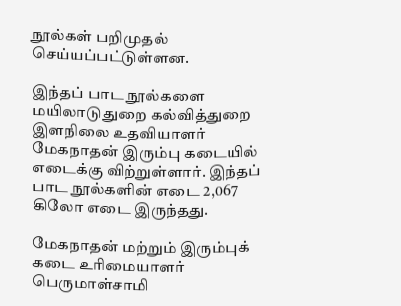நூல்கள் பறிமுதல் செய்யப்பட்டுள்ளன.

இந்தப் பாட நூல்களை மயிலாடுதுறை கல்வித்துறை இளநிலை உதவியாளர் மேகநாதன் இரும்பு கடையில் எடைக்கு விற்றுள்ளார். இந்தப் பாட நூல்களின் எடை 2,067 கிலோ எடை இருந்தது.

மேகநாதன் மற்றும் இரும்புக் கடை உரிமையாளர் பெருமாள்சாமி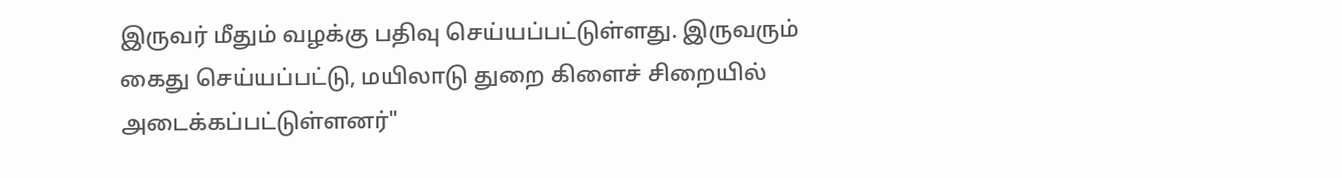இருவர் மீதும் வழக்கு பதிவு செய்யப்பட்டுள்ளது. இருவரும் கைது செய்யப்பட்டு, மயிலாடு துறை கிளைச் சிறையில் அடைக்கப்பட்டுள்ளனர்"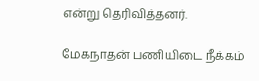என்று தெரிவித்தனர்.

மேகநாதன் பணியிடை நீக்கம்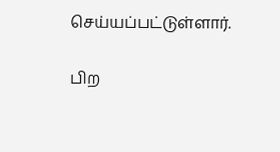செய்யப்பட்டுள்ளார்.

பிற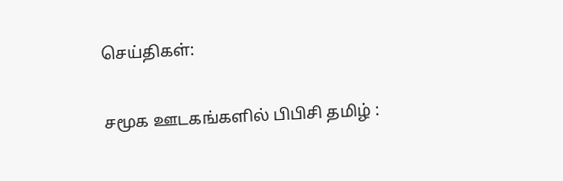செய்திகள்:

சமூக ஊடகங்களில் பிபிசி தமிழ் :